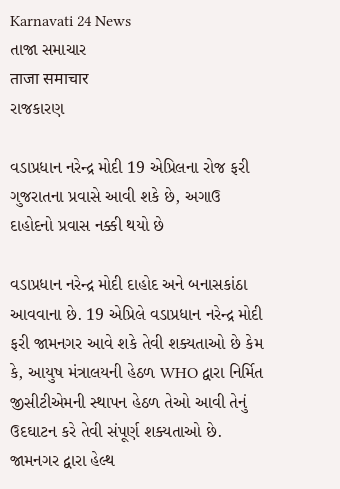Karnavati 24 News
તાજા સમાચાર
ताजा समाचार
રાજકારણ

વડાપ્રધાન નરેન્દ્ર મોદી 19 એપ્રિલના રોજ ફરી ગુજરાતના પ્રવાસે આવી શકે છે, અગાઉ દાહોદનો પ્રવાસ નક્કી થયો છે

વડાપ્રધાન નરેન્દ્ર મોદી દાહોદ અને બનાસકાંઠા આવવાના છે. 19 એપ્રિલે વડાપ્રધાન નરેન્દ્ર મોદી ફરી જામનગર આવે શકે તેવી શક્યતાઓ છે કેમ કે, આયુષ મંત્રાલયની હેઠળ WHO દ્વારા નિર્મિત જીસીટીએમની સ્થાપન હેઠળ તેઓ આવી તેનું ઉદઘાટન કરે તેવી સંપૂર્ણ શક્યતાઓ છે. જામનગર દ્વારા હેલ્થ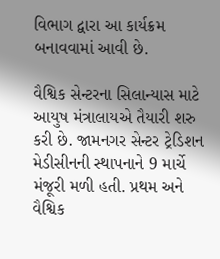વિભાગ દ્વારા આ કાર્યક્રમ બનાવવામાં આવી છે.

વૈશ્વિક સેન્ટરના સિલાન્યાસ માટે આયુષ મંત્રાલાયએ તૈયારી શરુ કરી છે. જામનગર સેન્ટર ટ્રેડિશન મેડીસીનની સ્થાપનાને 9 માર્ચે મંજૂરી મળી હતી. પ્રથમ અને વૈશ્વિક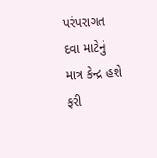પરંપરાગત દવા માટેનું માત્ર કેન્દ્ર હશે ફરી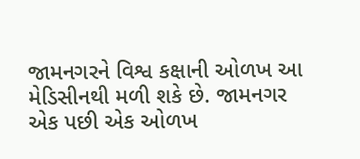જામનગરને વિશ્વ કક્ષાની ઓળખ આ મેડિસીનથી મળી શકે છે. જામનગર એક પછી એક ઓળખ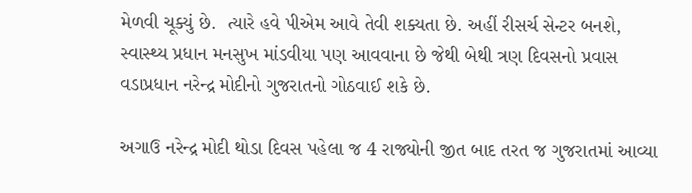મેળવી ચૂક્યું છે.  ત્યારે હવે પીએમ આવે તેવી શક્યતા છે. અહીં રીસર્ચ સેન્ટર બનશે, સ્વાસ્થ્ય પ્રધાન મનસુખ માંડવીયા પણ આવવાના છે જેથી બેથી ત્રણ દિવસનો પ્રવાસ વડાપ્રધાન નરેન્દ્ર મોદીનો ગુજરાતનો ગોઠવાઈ શકે છે.

અગાઉ નરેન્દ્ર મોદી થોડા દિવસ પહેલા જ 4 રાજ્યોની જીત બાદ તરત જ ગુજરાતમાં આવ્યા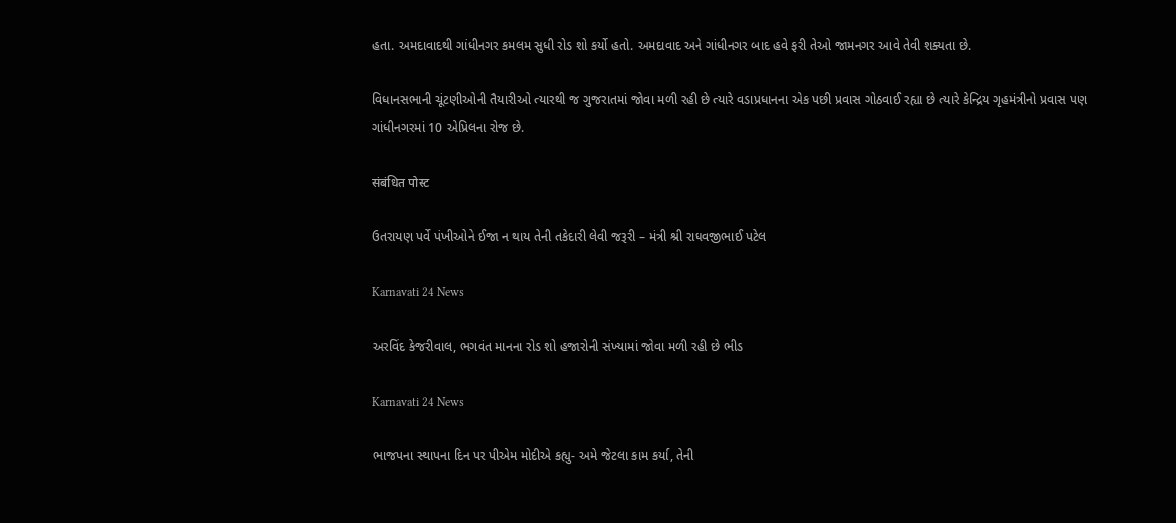હતા. અમદાવાદથી ગાંધીનગર કમલમ સુધી રોડ શો કર્યો હતો. અમદાવાદ અને ગાંધીનગર બાદ હવે ફરી તેઓ જામનગર આવે તેવી શક્યતા છે.

વિધાનસભાની ચૂંટણીઓની તૈયારીઓ ત્યારથી જ ગુજરાતમાં જોવા મળી રહી છે ત્યારે વડાપ્રધાનના એક પછી પ્રવાસ ગોઠવાઈ રહ્યા છે ત્યારે કેન્દ્રિય ગૃહમંત્રીનો પ્રવાસ પણ ગાંધીનગરમાં 10 એપ્રિલના રોજ છે.

संबंधित पोस्ट

ઉતરાયણ પર્વે પંખીઓને ઈજા ન થાય તેની તકેદારી લેવી જરૂરી – મંત્રી શ્રી રાઘવજીભાઈ પટેલ

Karnavati 24 News

અરવિંદ કેજરીવાલ, ભગવંત માનના રોડ શો હજારોની સંખ્યામાં જોવા મળી રહી છે ભીડ

Karnavati 24 News

ભાજપના સ્થાપના દિન પર પીએમ મોદીએ કહ્યુ- અમે જેટલા કામ કર્યા, તેની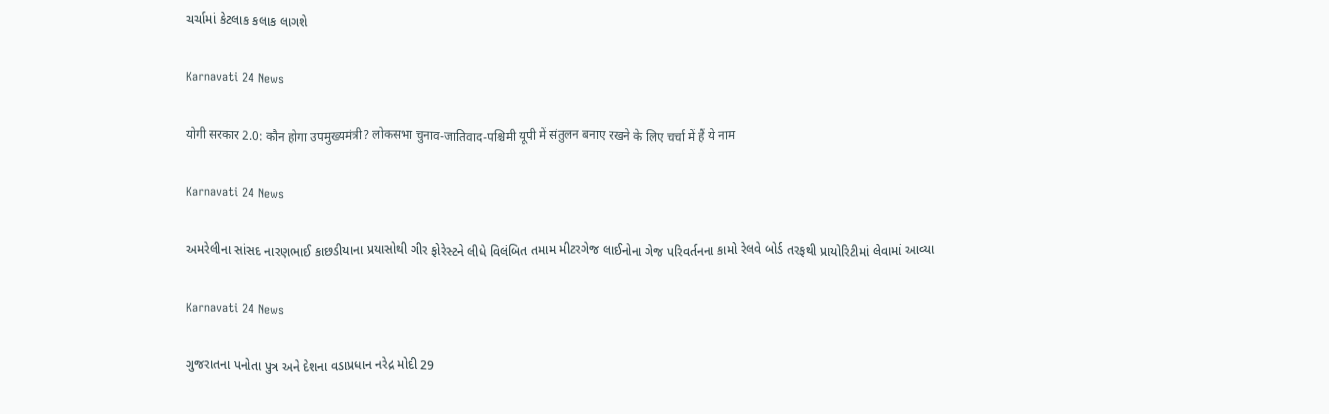ચર્ચામાં કેટલાક કલાક લાગશે

Karnavati 24 News

योगी सरकार 2.0: कौन होगा उपमुख्यमंत्री? लोकसभा चुनाव-जातिवाद-पश्चिमी यूपी में संतुलन बनाए रखने के लिए चर्चा में हैं ये नाम

Karnavati 24 News

અમરેલીના સાંસદ નારણભાઈ કાછડીયાના પ્રયાસોથી ગીર ફોરેસ્ટને લીધે વિલંબિત તમામ મીટરગેજ લાઈનોના ગેજ પરિવર્તનના કામો રેલવે બોર્ડ તરફથી પ્રાયોરિટીમાં લેવામાં આવ્યા

Karnavati 24 News

ગુજરાતના પનોતા પુત્ર અને દેશના વડાપ્રધાન નરેદ્ર મોદી 29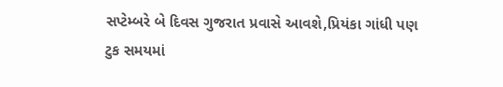સપ્ટેમ્બરે બે દિવસ ગુજરાત પ્રવાસે આવશે,પ્રિયંકા ગાંધી પણ ટુક સમયમાં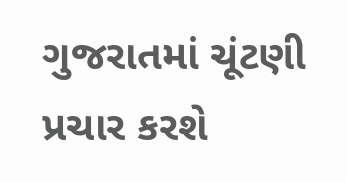ગુજરાતમાં ચૂંટણી પ્રચાર કરશે